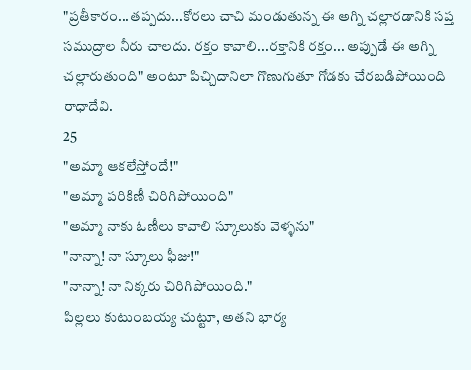"ప్రతీకారం...తప్పదు...కోరలు చాచి మండుతున్న ఈ అగ్ని చల్లారడానికి సప్త సముద్రాల నీరు చాలదు. రక్తం కావాలి...రక్తానికి రక్తం... అప్పుడే ఈ అగ్ని చల్లారుతుంది" అంటూ పిచ్చిదానిలా గొణుగుతూ గోడకు చేరబడిపోయింది రాధాదేవి.
25
"అమ్మా ఆకలేస్తోందే!"
"అమ్మా పరికిణీ చిరిగిపోయింది"
"అమ్మా నాకు ఓణీలు కావాలి స్కూలుకు వెళ్ళను"
"నాన్నా! నా స్కూలు ఫీజు!"
"నాన్నా! నా నిక్కరు చిరిగిపోయింది."
పిల్లలు కుటుంబయ్య చుట్టూ, అతని భార్య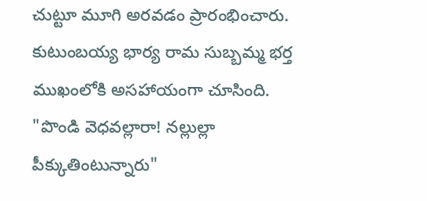చుట్టూ మూగి అరవడం ప్రారంభించారు. కుటుంబయ్య భార్య రామ సుబ్బమ్మ భర్త ముఖంలోకి అసహాయంగా చూసింది.
"పొండి వెధవల్లారా! నల్లుల్లా పీక్కుతింటున్నారు"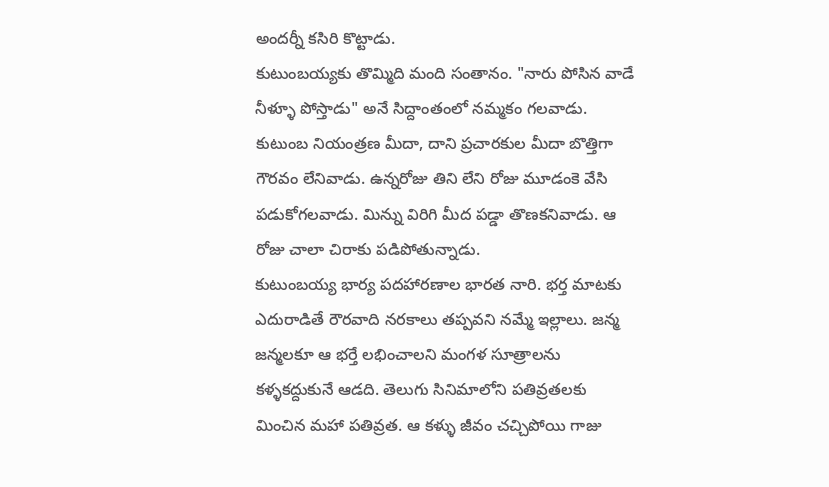అందర్నీ కసిరి కొట్టాడు.
కుటుంబయ్యకు తొమ్మిది మంది సంతానం. "నారు పోసిన వాడే నీళ్ళూ పోస్తాడు" అనే సిద్దాంతంలో నమ్మకం గలవాడు. కుటుంబ నియంత్రణ మీదా, దాని ప్రచారకుల మీదా బొత్తిగా గౌరవం లేనివాడు. ఉన్నరోజు తిని లేని రోజు మూడంకె వేసి పడుకోగలవాడు. మిన్ను విరిగి మీద పడ్డా తొణకనివాడు. ఆ రోజు చాలా చిరాకు పడిపోతున్నాడు.
కుటుంబయ్య భార్య పదహారణాల భారత నారి. భర్త మాటకు ఎదురాడితే రౌరవాది నరకాలు తప్పవని నమ్మే ఇల్లాలు. జన్మ జన్మలకూ ఆ భర్తే లభించాలని మంగళ సూత్రాలను కళ్ళకద్దుకునే ఆడది. తెలుగు సినిమాలోని పతివ్రతలకు మించిన మహా పతివ్రత. ఆ కళ్ళు జీవం చచ్చిపోయి గాజు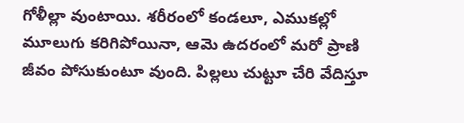గోళీల్లా వుంటాయి. శరీరంలో కండలూ, ఎముకల్లో మూలుగు కరిగిపోయినా, ఆమె ఉదరంలో మరో ప్రాణి జీవం పోసుకుంటూ వుంది. పిల్లలు చుట్టూ చేరి వేదిస్తూ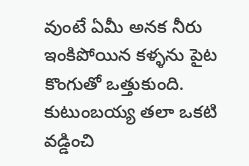వుంటే ఏమీ అనక నీరు ఇంకిపోయిన కళ్ళను పైట కొంగుతో ఒత్తుకుంది.
కుటుంబయ్య తలా ఒకటి వడ్డించి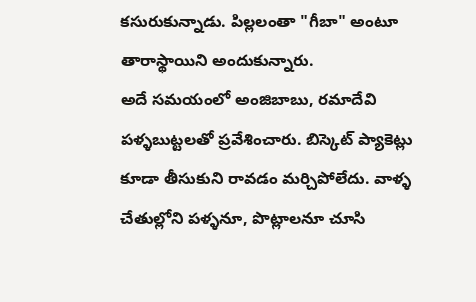కసురుకున్నాడు. పిల్లలంతా "గీబా" అంటూ తారాస్థాయిని అందుకున్నారు.
అదే సమయంలో అంజిబాబు, రమాదేవి పళ్ళబుట్టలతో ప్రవేశించారు. బిస్కెట్ ప్యాకెట్లు కూడా తీసుకుని రావడం మర్చిపోలేదు. వాళ్ళ చేతుల్లోని పళ్ళనూ, పొట్లాలనూ చూసి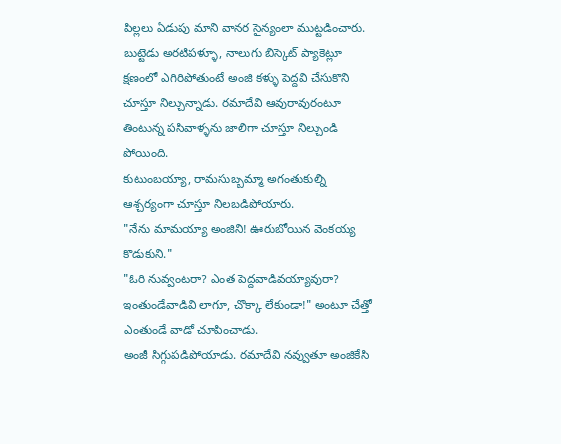పిల్లలు ఏడుపు మాని వానర సైన్యంలా ముట్టడించారు. బుట్టెడు అరటిపళ్ళూ, నాలుగు బిస్కెట్ ప్యాకెట్లూ క్షణంలో ఎగిరిపోతుంటే అంజి కళ్ళు పెద్దవి చేసుకొని చూస్తూ నిల్చున్నాడు. రమాదేవి ఆవురావురంటూ తింటున్న పసివాళ్ళను జాలిగా చూస్తూ నిల్చుండి పోయింది.
కుటుంబయ్యా, రామసుబ్బమ్మా అగంతుకుల్ని ఆశ్చర్యంగా చూస్తూ నిలబడిపోయారు.
"నేను మామయ్యా అంజిని! ఊరుబోయిన వెంకయ్య కొడుకుని."
"ఓరి నువ్వంటరా? ఎంత పెద్దవాడివయ్యావురా? ఇంతుండేవాడివి లాగూ, చొక్కా లేకుండా!" అంటూ చేత్తో ఎంతుండే వాడో చూపించాడు.
అంజీ సిగ్గుపడిపోయాడు. రమాదేవి నవ్వుతూ అంజికేసి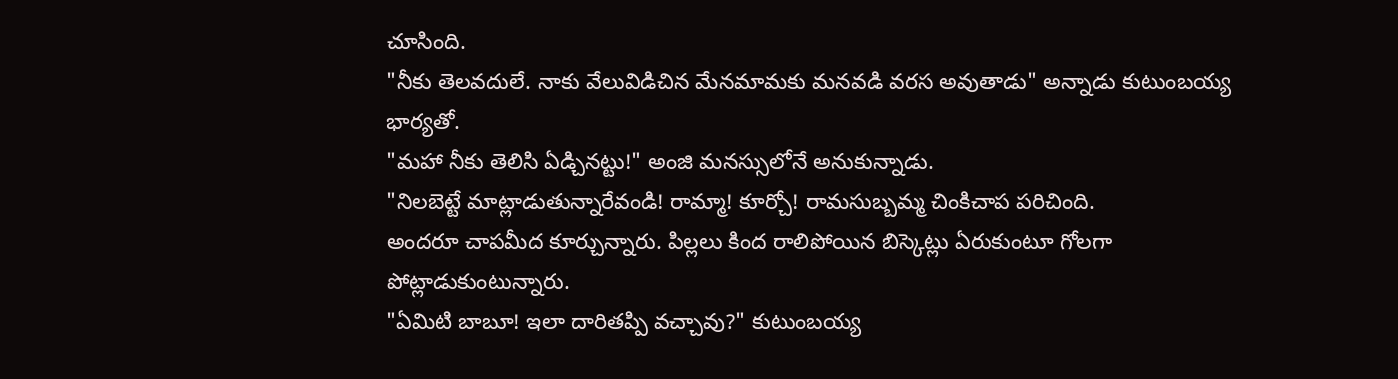చూసింది.
"నీకు తెలవదులే. నాకు వేలువిడిచిన మేనమామకు మనవడి వరస అవుతాడు" అన్నాడు కుటుంబయ్య భార్యతో.
"మహా నీకు తెలిసి ఏడ్చినట్టు!" అంజి మనస్సులోనే అనుకున్నాడు.
"నిలబెట్టే మాట్లాడుతున్నారేవండి! రామ్మా! కూర్చో! రామసుబ్బమ్మ చింకిచాప పరిచింది.
అందరూ చాపమీద కూర్చున్నారు. పిల్లలు కింద రాలిపోయిన బిస్కెట్లు ఏరుకుంటూ గోలగా పోట్లాడుకుంటున్నారు.
"ఏమిటి బాబూ! ఇలా దారితప్పి వచ్చావు?" కుటుంబయ్య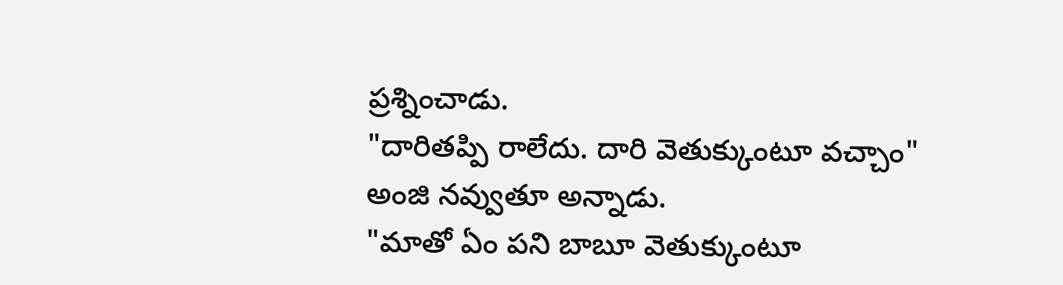ప్రశ్నించాడు.
"దారితప్పి రాలేదు. దారి వెతుక్కుంటూ వచ్చాం" అంజి నవ్వుతూ అన్నాడు.
"మాతో ఏం పని బాబూ వెతుక్కుంటూ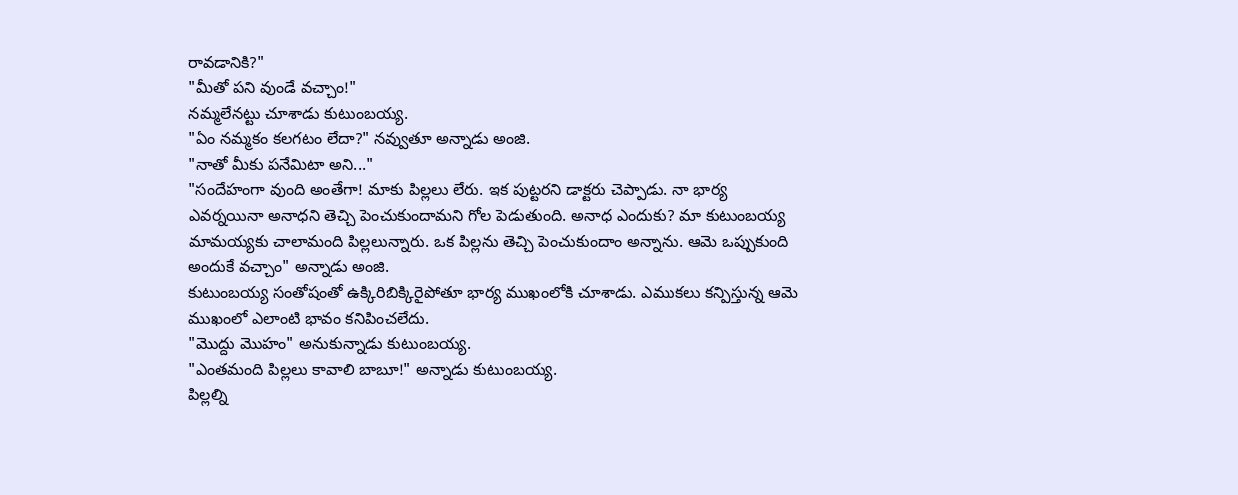రావడానికి?"
"మీతో పని వుండే వచ్చాం!"
నమ్మలేనట్టు చూశాడు కుటుంబయ్య.
"ఏం నమ్మకం కలగటం లేదా?" నవ్వుతూ అన్నాడు అంజి.
"నాతో మీకు పనేమిటా అని..."
"సందేహంగా వుంది అంతేగా! మాకు పిల్లలు లేరు. ఇక పుట్టరని డాక్టరు చెప్పాడు. నా భార్య ఎవర్నయినా అనాధని తెచ్చి పెంచుకుందామని గోల పెడుతుంది. అనాధ ఎందుకు? మా కుటుంబయ్య మామయ్యకు చాలామంది పిల్లలున్నారు. ఒక పిల్లను తెచ్చి పెంచుకుందాం అన్నాను. ఆమె ఒప్పుకుంది అందుకే వచ్చాం" అన్నాడు అంజి.
కుటుంబయ్య సంతోషంతో ఉక్కిరిబిక్కిరైపోతూ భార్య ముఖంలోకి చూశాడు. ఎముకలు కన్పిస్తున్న ఆమె ముఖంలో ఎలాంటి భావం కనిపించలేదు.
"మొద్దు మొహం" అనుకున్నాడు కుటుంబయ్య.
"ఎంతమంది పిల్లలు కావాలి బాబూ!" అన్నాడు కుటుంబయ్య.
పిల్లల్ని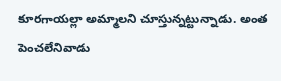కూరగాయల్లా అమ్మాలని చూస్తున్నట్టున్నాడు. అంత పెంచలేనివాడు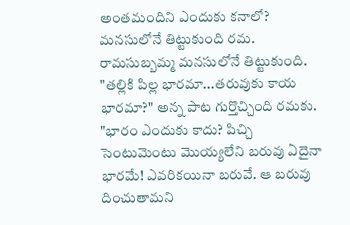అంతమందిని ఎందుకు కనాలో? మనసులోనే తిట్టుకుంది రమ.
రామసుబ్బమ్మ మనసులోనే తిట్టుకుంది.
"తల్లికి పిల్ల భారమా...తరువుకు కాయ భారమా?" అన్న పాట గుర్తొచ్చింది రమకు.
"భారం ఎందుకు కాదు? పిచ్చి సెంటుమెంటు మొయ్యలేని బరువు ఏదైనా భారమే! ఎవరికయినా బరువే. ఆ బరువు దించుతామని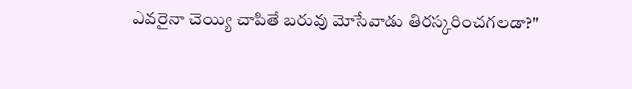ఎవరైనా చెయ్యి చాపితే బరువు మోసేవాడు తిరస్కరించగలడా?"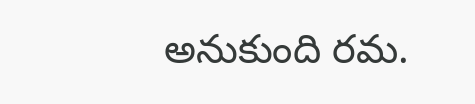అనుకుంది రమ.